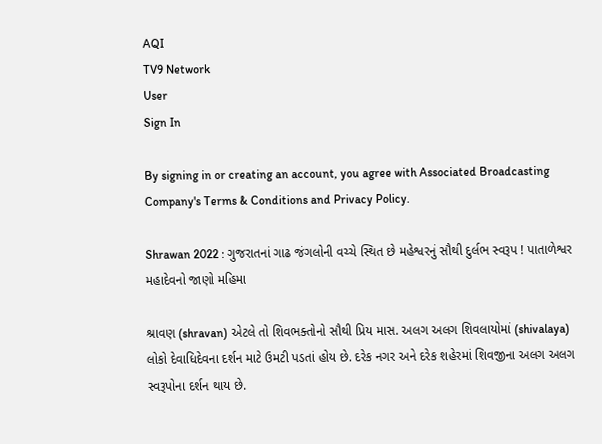AQI
TV9 Network
User
Sign In

By signing in or creating an account, you agree with Associated Broadcasting Company's Terms & Conditions and Privacy Policy.

Shrawan 2022 : ગુજરાતનાં ગાઢ જંગલોની વચ્ચે સ્થિત છે મહેશ્વરનું સૌથી દુર્લભ સ્વરૂપ ! પાતાળેશ્વર મહાદેવનો જાણો મહિમા

શ્રાવણ (shravan) એટલે તો શિવભક્તોનો સૌથી પ્રિય માસ. અલગ અલગ શિવલાયોમાં (shivalaya) લોકો દેવાધિદેવના દર્શન માટે ઉમટી પડતાં હોય છે. દરેક નગર અને દરેક શહેરમાં શિવજીના અલગ અલગ સ્વરૂપોના દર્શન થાય છે.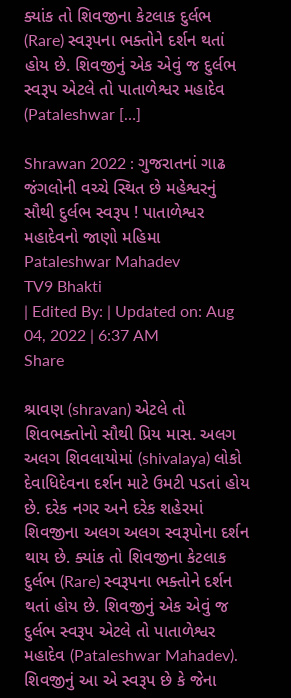ક્યાંક તો શિવજીના કેટલાક દુર્લભ (Rare) સ્વરૂપના ભક્તોને દર્શન થતાં હોય છે. શિવજીનું એક એવું જ દુર્લભ સ્વરૂપ એટલે તો પાતાળેશ્વર મહાદેવ (Pataleshwar […]

Shrawan 2022 : ગુજરાતનાં ગાઢ જંગલોની વચ્ચે સ્થિત છે મહેશ્વરનું સૌથી દુર્લભ સ્વરૂપ ! પાતાળેશ્વર મહાદેવનો જાણો મહિમા
Pataleshwar Mahadev
TV9 Bhakti
| Edited By: | Updated on: Aug 04, 2022 | 6:37 AM
Share

શ્રાવણ (shravan) એટલે તો શિવભક્તોનો સૌથી પ્રિય માસ. અલગ અલગ શિવલાયોમાં (shivalaya) લોકો દેવાધિદેવના દર્શન માટે ઉમટી પડતાં હોય છે. દરેક નગર અને દરેક શહેરમાં શિવજીના અલગ અલગ સ્વરૂપોના દર્શન થાય છે. ક્યાંક તો શિવજીના કેટલાક દુર્લભ (Rare) સ્વરૂપના ભક્તોને દર્શન થતાં હોય છે. શિવજીનું એક એવું જ દુર્લભ સ્વરૂપ એટલે તો પાતાળેશ્વર મહાદેવ (Pataleshwar Mahadev). શિવજીનું આ એ સ્વરૂપ છે કે જેના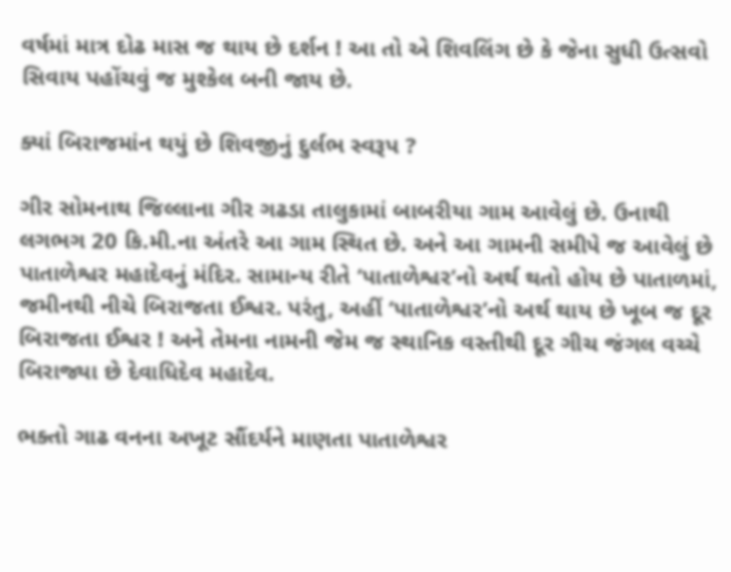વર્ષમાં માત્ર દોઢ માસ જ થાય છે દર્શન ! આ તો એ શિવલિંગ છે કે જેના સુધી ઉત્સવો સિવાય પહોંચવું જ મુશ્કેલ બની જાય છે.

ક્યાં બિરાજમાંન થયું છે શિવજીનું દુર્લભ સ્વરૂપ ?

ગીર સોમનાથ જિલ્લાના ગીર ગઢડા તાલુકામાં બાબરીયા ગામ આવેલું છે. ઉનાથી લગભગ 20 કિ.મી.ના અંતરે આ ગામ સ્થિત છે. અને આ ગામની સમીપે જ આવેલું છે પાતાળેશ્વર મહાદેવનું મંદિર. સામાન્ય રીતે ‘પાતાળેશ્વર’નો અર્થ થતો હોય છે પાતાળમાં, જમીનથી નીચે બિરાજતા ઈશ્વર. પરંતુ, અહીં ‘પાતાળેશ્વર’નો અર્થ થાય છે ખૂબ જ દૂર બિરાજતા ઈશ્વર ! અને તેમના નામની જેમ જ સ્થાનિક વસ્તીથી દૂર ગીચ જંગલ વચ્ચે બિરાજ્યા છે દેવાધિદેવ મહાદેવ.

ભક્તો ગાઢ વનના અખૂટ સૌંદર્યને માણતા પાતાળેશ્વર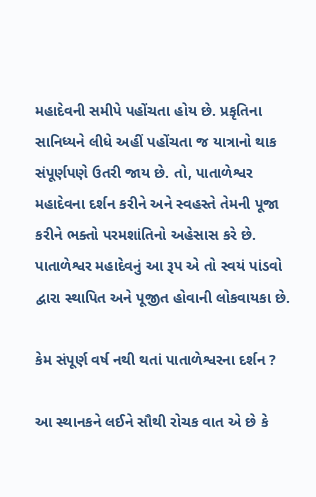મહાદેવની સમીપે પહોંચતા હોય છે. પ્રકૃતિના સાનિધ્યને લીધે અહીં પહોંચતા જ યાત્રાનો થાક સંપૂર્ણપણે ઉતરી જાય છે. તો, પાતાળેશ્વર મહાદેવના દર્શન કરીને અને સ્વહસ્તે તેમની પૂજા કરીને ભક્તો પરમશાંતિનો અહેસાસ કરે છે. પાતાળેશ્વર મહાદેવનું આ રૂપ એ તો સ્વયં પાંડવો દ્વારા સ્થાપિત અને પૂજીત હોવાની લોકવાયકા છે.

કેમ સંપૂર્ણ વર્ષ નથી થતાં પાતાળેશ્વરના દર્શન ?

આ સ્થાનકને લઈને સૌથી રોચક વાત એ છે કે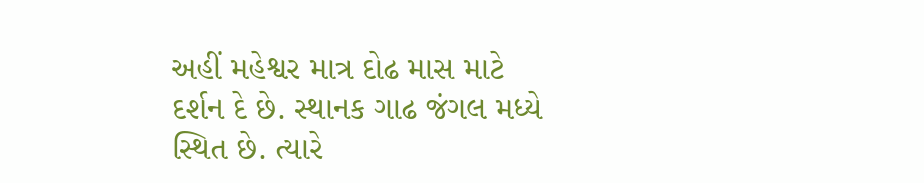અહીં મહેશ્વર માત્ર દોઢ માસ માટે દર્શન દે છે. સ્થાનક ગાઢ જંગલ મધ્યે સ્થિત છે. ત્યારે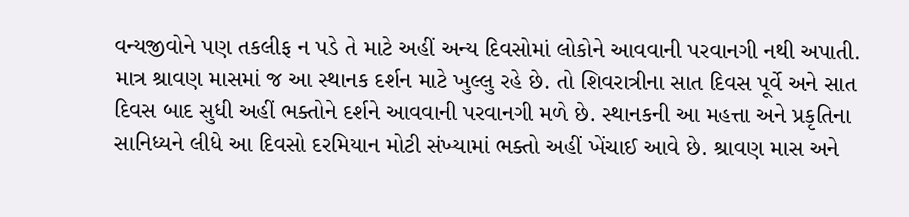વન્યજીવોને પણ તકલીફ ન પડે તે માટે અહીં અન્ય દિવસોમાં લોકોને આવવાની પરવાનગી નથી અપાતી. માત્ર શ્રાવણ માસમાં જ આ સ્થાનક દર્શન માટે ખુલ્લુ રહે છે. તો શિવરાત્રીના સાત દિવસ પૂર્વે અને સાત દિવસ બાદ સુધી અહીં ભક્તોને દર્શને આવવાની પરવાનગી મળે છે. સ્થાનકની આ મહત્તા અને પ્રકૃતિના સાનિધ્યને લીધે આ દિવસો દરમિયાન મોટી સંખ્યામાં ભક્તો અહીં ખેંચાઈ આવે છે. શ્રાવણ માસ અને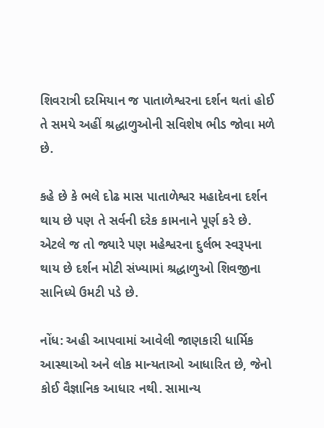શિવરાત્રી દરમિયાન જ પાતાળેશ્વરના દર્શન થતાં હોઈ તે સમયે અહીં શ્રદ્ધાળુઓની સવિશેષ ભીડ જોવા મળે છે.

કહે છે કે ભલે દોઢ માસ પાતાળેશ્વર મહાદેવના દર્શન થાય છે પણ તે સર્વની દરેક કામનાને પૂર્ણ કરે છે. એટલે જ તો જ્યારે પણ મહેશ્વરના દુર્લભ સ્વરૂપના થાય છે દર્શન મોટી સંખ્યામાં શ્રદ્ધાળુઓ શિવજીના સાનિધ્યે ઉમટી પડે છે.

નોંધ: અહી આપવામાં આવેલી જાણકારી ધાર્મિક આસ્થાઓ અને લોક માન્યતાઓ આધારિત છે, જેનો કોઈ વૈજ્ઞાનિક આધાર નથી. સામાન્ય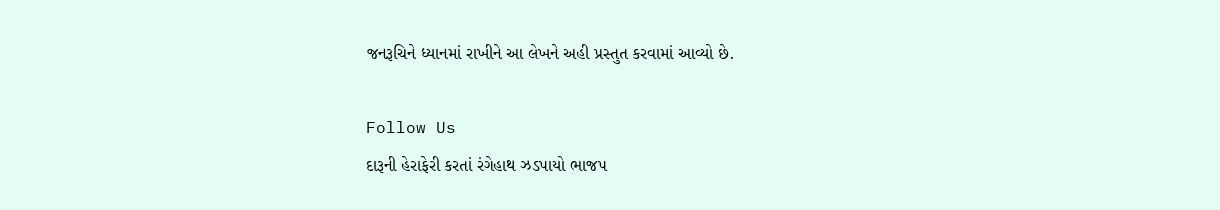જનરૂચિને ધ્યાનમાં રાખીને આ લેખને અહી પ્રસ્તુત કરવામાં આવ્યો છે.

Follow Us
દારૂની હેરાફેરી કરતાં રંગેહાથ ઝડપાયો ભાજપ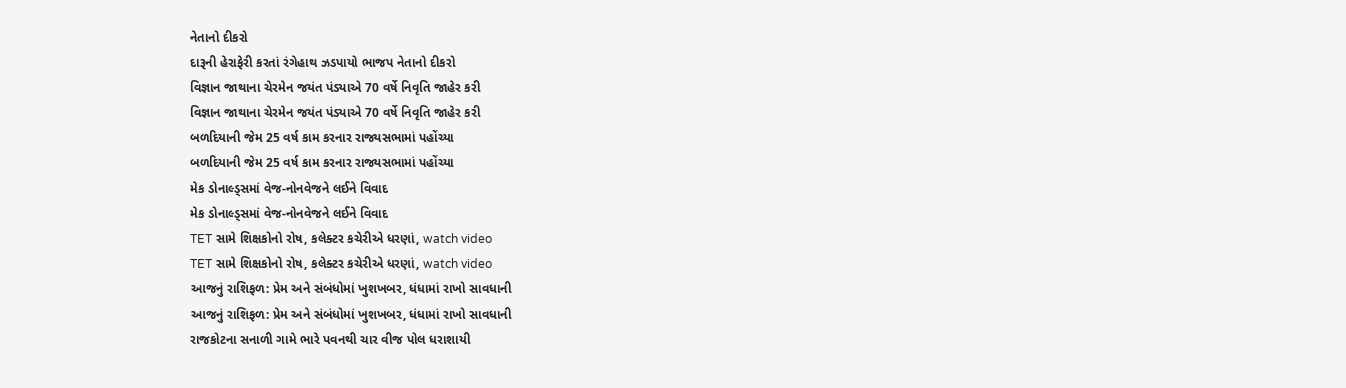નેતાનો દીકરો
દારૂની હેરાફેરી કરતાં રંગેહાથ ઝડપાયો ભાજપ નેતાનો દીકરો
વિજ્ઞાન જાથાના ચેરમેન જયંત પંડ્યાએ 70 વર્ષે નિવૃતિ જાહેર કરી
વિજ્ઞાન જાથાના ચેરમેન જયંત પંડ્યાએ 70 વર્ષે નિવૃતિ જાહેર કરી
બળદિયાની જેમ 25 વર્ષ કામ કરનાર રાજ્યસભામાં પહોંચ્યા
બળદિયાની જેમ 25 વર્ષ કામ કરનાર રાજ્યસભામાં પહોંચ્યા
મેક ડોનાલ્ડ્સમાં વેજ-નોનવેજને લઈને વિવાદ
મેક ડોનાલ્ડ્સમાં વેજ-નોનવેજને લઈને વિવાદ
TET સામે શિક્ષકોનો રોષ, કલેક્ટર કચેરીએ ધરણાં, watch video
TET સામે શિક્ષકોનો રોષ, કલેક્ટર કચેરીએ ધરણાં, watch video
આજનું રાશિફળ: પ્રેમ અને સંબંધોમાં ખુશખબર, ધંધામાં રાખો સાવધાની
આજનું રાશિફળ: પ્રેમ અને સંબંધોમાં ખુશખબર, ધંધામાં રાખો સાવધાની
રાજકોટના સનાળી ગામે ભારે પવનથી ચાર વીજ પોલ ધરાશાયી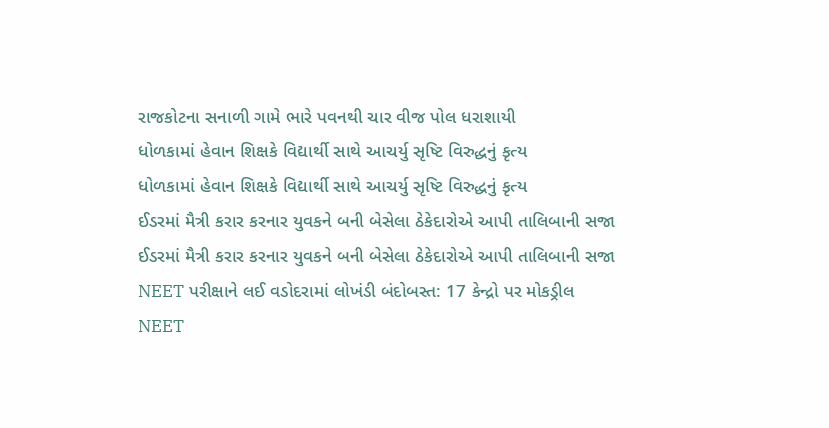રાજકોટના સનાળી ગામે ભારે પવનથી ચાર વીજ પોલ ધરાશાયી
ધોળકામાં હેવાન શિક્ષકે વિદ્યાર્થી સાથે આચર્યુ સૃષ્ટિ વિરુદ્ધનું કૃત્ય
ધોળકામાં હેવાન શિક્ષકે વિદ્યાર્થી સાથે આચર્યુ સૃષ્ટિ વિરુદ્ધનું કૃત્ય
ઈડરમાં મૈત્રી કરાર કરનાર યુવકને બની બેસેલા ઠેકેદારોએ આપી તાલિબાની સજા
ઈડરમાં મૈત્રી કરાર કરનાર યુવકને બની બેસેલા ઠેકેદારોએ આપી તાલિબાની સજા
NEET પરીક્ષાને લઈ વડોદરામાં લોખંડી બંદોબસ્ત: 17 કેન્દ્રો પર મોકડ્રીલ
NEET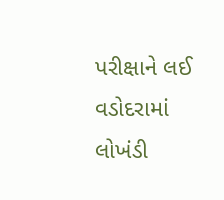પરીક્ષાને લઈ વડોદરામાં લોખંડી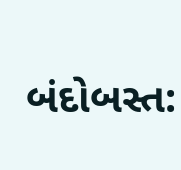બંદોબસ્ત: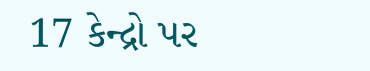17 કેન્દ્રો પર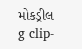મોકડ્રીલ
g clip-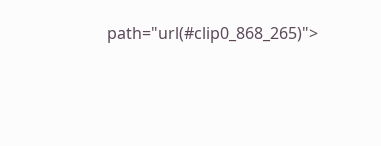path="url(#clip0_868_265)">